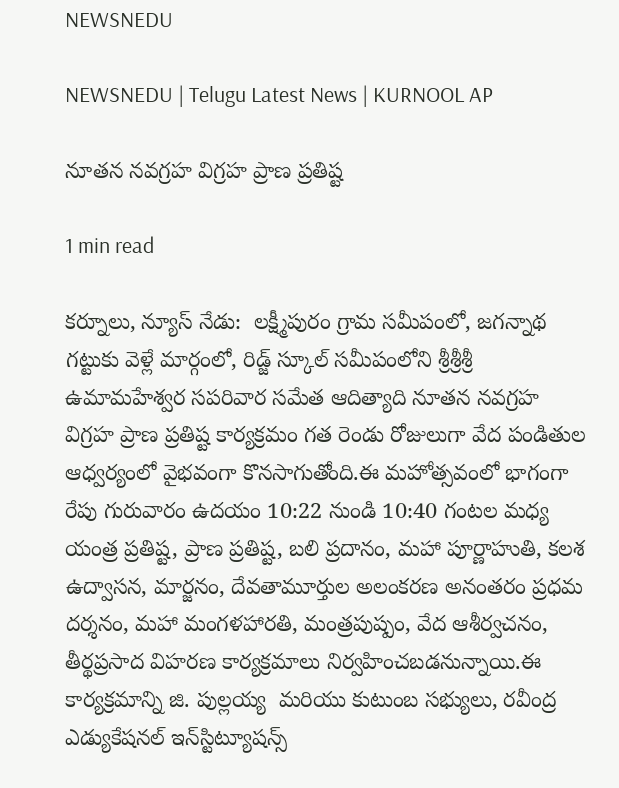NEWSNEDU

NEWSNEDU | Telugu Latest News | KURNOOL AP

నూతన నవగ్రహ విగ్రహ ప్రాణ ప్రతిష్ట

1 min read

కర్నూలు, న్యూస్ నేడు:  లక్ష్మీపురం గ్రామ సమీపంలో, జగన్నాథ గట్టుకు వెళ్లే మార్గంలో, రిడ్జ్ స్కూల్ సమీపంలోని శ్రీశ్రీశ్రీ ఉమామహేశ్వర సపరివార సమేత ఆదిత్యాది నూతన నవగ్రహ విగ్రహ ప్రాణ ప్రతిష్ట కార్యక్రమం గత రెండు రోజులుగా వేద పండితుల ఆధ్వర్యంలో వైభవంగా కొనసాగుతోంది.ఈ మహోత్సవంలో భాగంగా రేపు గురువారం ఉదయం 10:22 నుండి 10:40 గంటల మధ్య యంత్ర ప్రతిష్ట, ప్రాణ ప్రతిష్ట, బలి ప్రదానం, మహా పూర్ణాహుతి, కలశ ఉద్వాసన, మార్జనం, దేవతామూర్తుల అలంకరణ అనంతరం ప్రధమ దర్శనం, మహా మంగళహారతి, మంత్రపుష్పం, వేద ఆశీర్వచనం, తీర్థప్రసాద విహరణ కార్యక్రమాలు నిర్వహించబడనున్నాయి.ఈ కార్యక్రమాన్ని జి. పుల్లయ్య  మరియు కుటుంబ సభ్యులు, రవీంద్ర ఎడ్యుకేషనల్ ఇన్‌స్టిట్యూషన్స్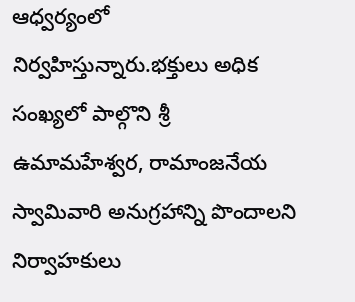ఆధ్వర్యంలో నిర్వహిస్తున్నారు.భక్తులు అధిక సంఖ్యలో పాల్గొని శ్రీ ఉమామహేశ్వర, రామాంజనేయ స్వామివారి అనుగ్రహాన్ని పొందాలని నిర్వాహకులు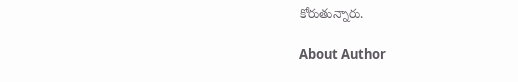కోరుతున్నారు.

About Author